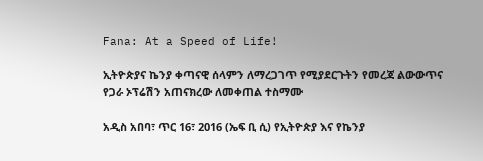Fana: At a Speed of Life!

ኢትዮጵያና ኬንያ ቀጣናዊ ሰላምን ለማረጋገጥ የሚያደርጉትን የመረጃ ልውውጥና የጋራ ኦፕሬሽን አጠናክረው ለመቀጠል ተስማሙ

አዲስ አበባ፣ ጥር 16፣ 2016 (ኤፍ ቢ ሲ) የኢትዮጵያ እና የኬንያ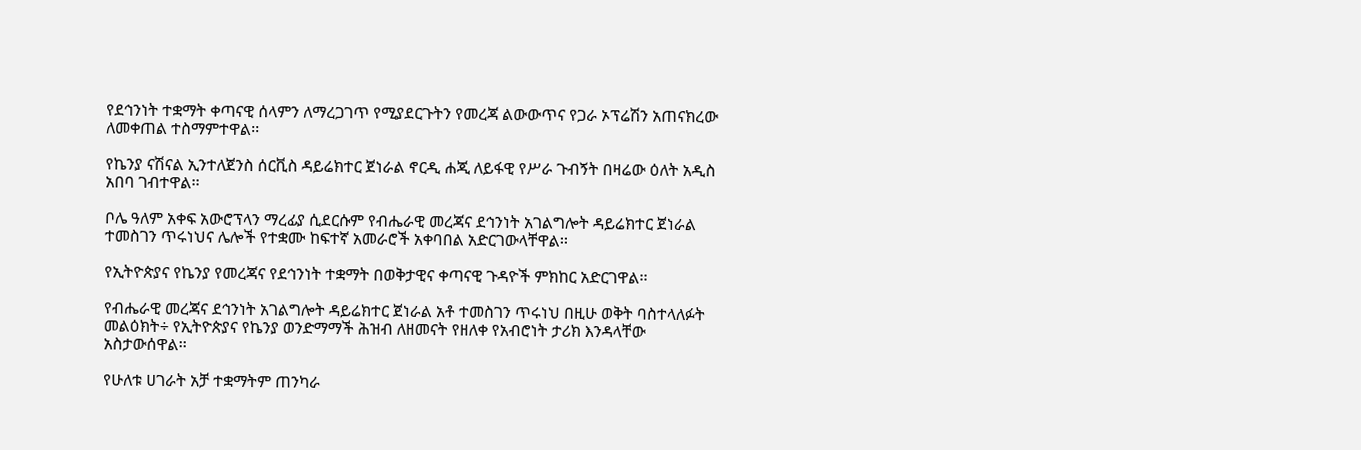የደኅንነት ተቋማት ቀጣናዊ ሰላምን ለማረጋገጥ የሚያደርጉትን የመረጃ ልውውጥና የጋራ ኦፕሬሽን አጠናክረው ለመቀጠል ተስማምተዋል፡፡

የኬንያ ናሽናል ኢንተለጀንስ ሰርቪስ ዳይሬክተር ጀነራል ኖርዲ ሐጂ ለይፋዊ የሥራ ጉብኝት በዛሬው ዕለት አዲስ አበባ ገብተዋል፡፡

ቦሌ ዓለም አቀፍ አውሮፕላን ማረፊያ ሲደርሱም የብሔራዊ መረጃና ደኅንነት አገልግሎት ዳይሬክተር ጀነራል ተመስገን ጥሩነህና ሌሎች የተቋሙ ከፍተኛ አመራሮች አቀባበል አድርገውላቸዋል፡፡

የኢትዮጵያና የኬንያ የመረጃና የደኅንነት ተቋማት በወቅታዊና ቀጣናዊ ጉዳዮች ምክከር አድርገዋል፡፡

የብሔራዊ መረጃና ደኅንነት አገልግሎት ዳይሬክተር ጀነራል አቶ ተመስገን ጥሩነህ በዚሁ ወቅት ባስተላለፉት መልዕክት÷ የኢትዮጵያና የኬንያ ወንድማማች ሕዝብ ለዘመናት የዘለቀ የአብሮነት ታሪክ እንዳላቸው አስታውሰዋል፡፡

የሁለቱ ሀገራት አቻ ተቋማትም ጠንካራ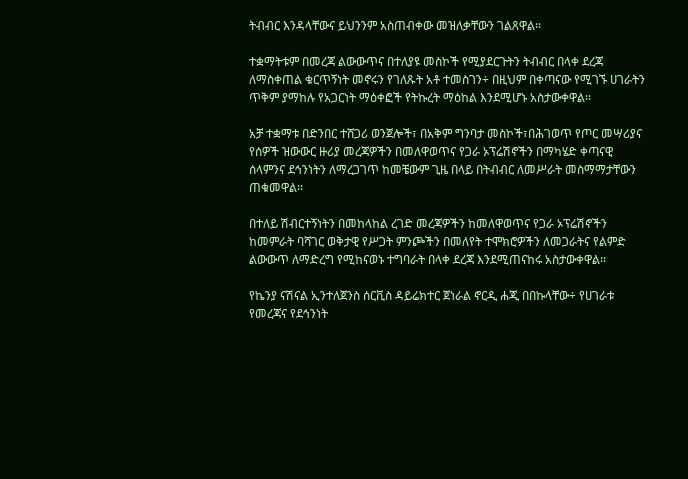ትብብር እንዳላቸውና ይህንንም አስጠብቀው መዝለቃቸውን ገልጸዋል፡፡

ተቋማትቱም በመረጃ ልውውጥና በተለያዩ መስኮች የሚያደርጉትን ትብብር በላቀ ደረጃ ለማስቀጠል ቁርጥኝነት መኖሩን የገለጹት አቶ ተመስገን÷ በዚህም በቀጣናው የሚገኙ ሀገራትን ጥቅም ያማከሉ የአጋርነት ማዕቀፎች የትኩረት ማዕከል እንደሚሆኑ አስታውቀዋል፡፡

አቻ ተቋማቱ በድንበር ተሸጋሪ ወንጀሎች፣ በአቅም ግንባታ መስኮች፣በሕገወጥ የጦር መሣሪያና የሰዎች ዝውውር ዙሪያ መረጃዎችን በመለዋወጥና የጋራ ኦፕሬሽኖችን በማካሄድ ቀጣናዊ ሰላምንና ደኅንነትን ለማረጋገጥ ከመቼውም ጊዜ በላይ በትብብር ለመሥራት መስማማታቸውን ጠቁመዋል፡፡

በተለይ ሽብርተኝነትን በመከላከል ረገድ መረጃዎችን ከመለዋወጥና የጋራ ኦፕሬሽኖችን ከመምራት ባሻገር ወቅታዊ የሥጋት ምንጮችን በመለየት ተሞክሮዎችን ለመጋራትና የልምድ ልውውጥ ለማድረግ የሚከናወኑ ተግባራት በላቀ ደረጃ እንደሚጠናከሩ አስታውቀዋል፡፡

የኬንያ ናሽናል ኢንተለጀንስ ሰርቪስ ዳይሬክተር ጀነራል ኖርዲ ሐጂ በበኩላቸው÷ የሀገራቱ የመረጃና የደኅንነት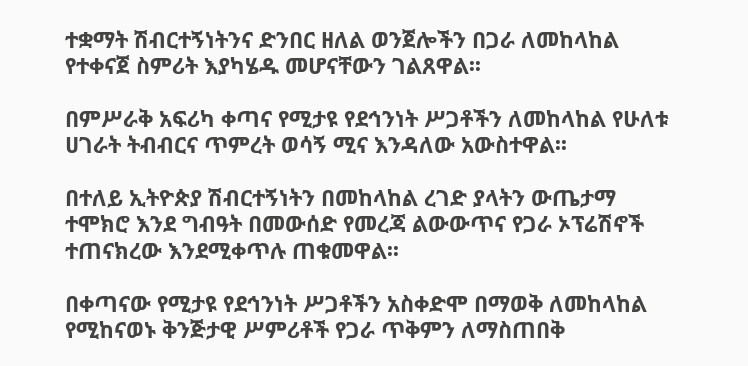ተቋማት ሽብርተኝነትንና ድንበር ዘለል ወንጀሎችን በጋራ ለመከላከል የተቀናጀ ስምሪት እያካሄዱ መሆናቸውን ገልጸዋል፡፡

በምሥራቅ አፍሪካ ቀጣና የሚታዩ የደኅንነት ሥጋቶችን ለመከላከል የሁለቱ ሀገራት ትብብርና ጥምረት ወሳኝ ሚና እንዳለው አውስተዋል፡፡

በተለይ ኢትዮጵያ ሽብርተኝነትን በመከላከል ረገድ ያላትን ውጤታማ ተሞክሮ እንደ ግብዓት በመውሰድ የመረጃ ልውውጥና የጋራ ኦፕሬሽኖች ተጠናክረው እንደሚቀጥሉ ጠቁመዋል፡፡

በቀጣናው የሚታዩ የደኅንነት ሥጋቶችን አስቀድሞ በማወቅ ለመከላከል የሚከናወኑ ቅንጅታዊ ሥምሪቶች የጋራ ጥቅምን ለማስጠበቅ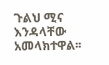ጉልህ ሚና እንዳላቸው አመላክተዋል፡፡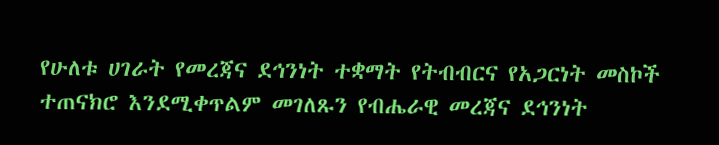የሁለቱ ሀገራት የመረጃና ደኅንነት ተቋማት የትብብርና የአጋርነት መስኮች ተጠናክሮ እንደሚቀጥልም መገለጹን የብሔራዊ መረጃና ደኅንነት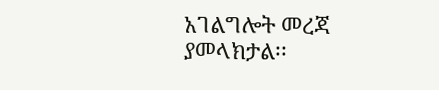አገልግሎት መረጃ ያመላክታል፡፡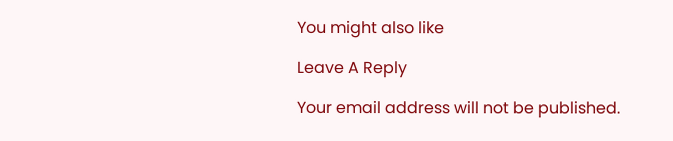You might also like

Leave A Reply

Your email address will not be published.